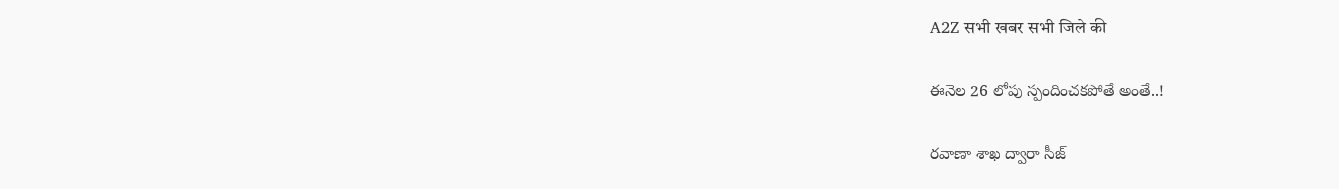A2Z सभी खबर सभी जिले की

ఈనెల 26 లోపు స్పందించకపోతే అంతే..!

రవాణా శాఖ ద్వారా సీజ్‌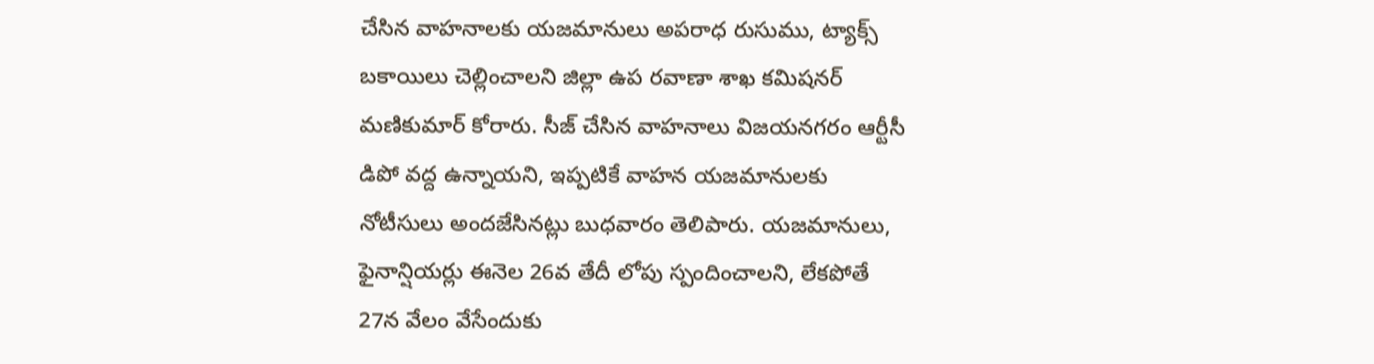చేసిన వాహనాలకు యజమానులు అపరాధ రుసుము, ట్యాక్స్‌ బకాయిలు చెల్లించాలని జిల్లా ఉప రవాణా శాఖ కమిషనర్‌ మణికుమార్‌ కోరారు. సీజ్‌ చేసిన వాహనాలు విజయనగరం ఆర్టీసీ డిపో వద్ద ఉన్నాయని, ఇప్పటికే వాహన యజమానులకు నోటీసులు అందజేసినట్లు బుధవారం తెలిపారు. యజమానులు, ఫైనాన్షియర్లు ఈనెల 26వ తేదీ లోపు స్పందించాలని, లేకపోతే 27న వేలం వేసేందుకు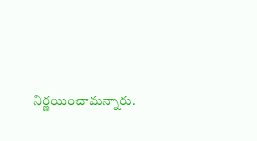నిర్ణయించామన్నారు.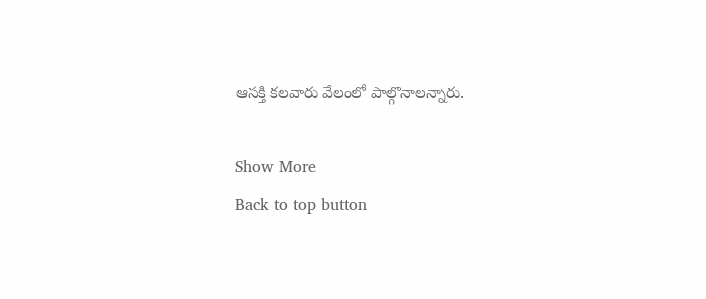ఆసక్తి కలవారు వేలంలో పాల్గొనాలన్నారు.

Show More
Back to top button